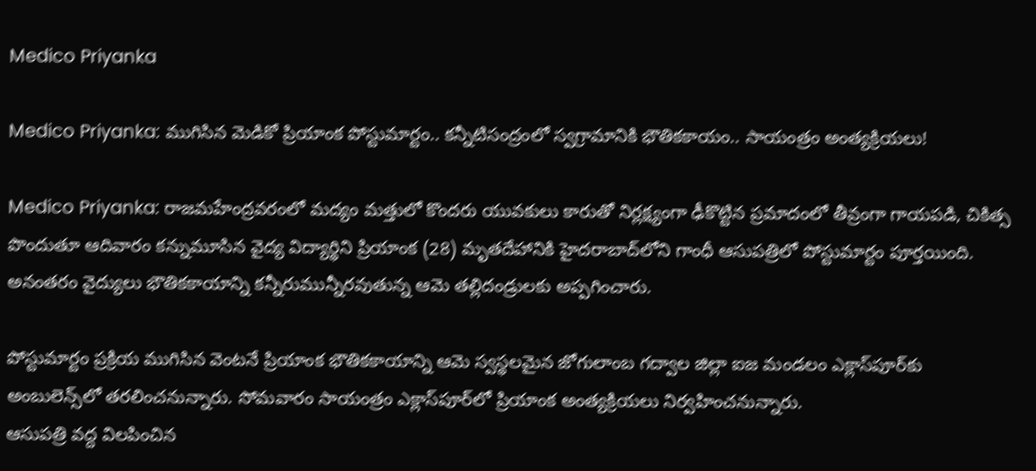Medico Priyanka

Medico Priyanka: ముగిసిన మెడికో ప్రియాంక పోస్టుమార్టం.. కన్నీటిసంద్రంలో స్వగ్రామానికి భౌతికకాయం.. సాయంత్రం అంత్యక్రియలు!

Medico Priyanka: రాజమహేంద్రవరంలో మద్యం మత్తులో కొందరు యువకులు కారుతో నిర్లక్ష్యంగా ఢీకొట్టిన ప్రమాదంలో తీవ్రంగా గాయపడి, చికిత్స పొందుతూ ఆదివారం కన్నుమూసిన వైద్య విద్యార్థిని ప్రియాంక (28) మృతదేహానికి హైదరాబాద్‌లోని గాంధీ ఆసుపత్రిలో పోస్టుమార్టం పూర్తయింది. అనంతరం వైద్యులు భౌతికకాయాన్ని కన్నీరుమున్నీరవుతున్న ఆమె తల్లిదండ్రులకు అప్పగించారు.

పోస్టుమార్టం ప్రక్రియ ముగిసిన వెంటనే ప్రియాంక భౌతికకాయాన్ని ఆమె స్వస్థలమైన జోగులాంబ గద్వాల జిల్లా ఐజ మండలం ఎక్లాస్‌పూర్‌కు అంబులెన్స్‌లో తరలించనున్నారు. సోమవారం సాయంత్రం ఎక్లాస్‌పూర్‌లో ప్రియాంక అంత్యక్రియలు నిర్వహించనున్నారు.
ఆసుపత్రి వద్ద విలపించిన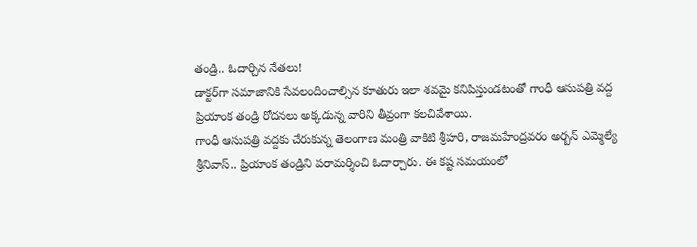తండ్రి.. ఓదార్చిన నేతలు!
డాక్టర్‌గా సమాజానికి సేవలందించాల్సిన కూతురు ఇలా శవమై కనిపిస్తుండటంతో గాంధీ ఆసుపత్రి వద్ద ప్రియాంక తండ్రి రోదనలు అక్కడున్న వారిని తీవ్రంగా కలచివేశాయి.
గాంధీ ఆసుపత్రి వద్దకు చేరుకున్న తెలంగాణ మంత్రి వాకిటి శ్రీహరి, రాజమహేంద్రవరం అర్బన్ ఎమ్మెల్యే శ్రీనివాస్.. ప్రియాంక తండ్రిని పరామర్శించి ఓదార్చారు. ఈ కష్ట సమయంలో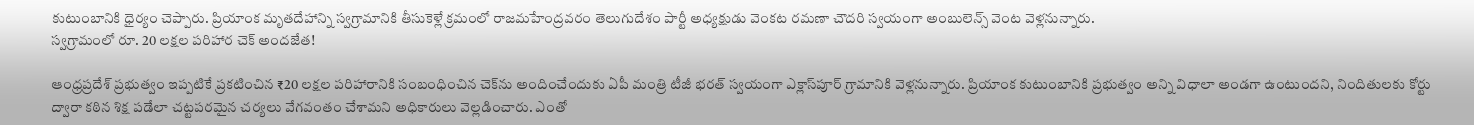కుటుంబానికి ధైర్యం చెప్పారు. ప్రియాంక మృతదేహాన్ని స్వగ్రామానికి తీసుకెళ్లే క్రమంలో రాజమహేంద్రవరం తెలుగుదేశం పార్టీ అధ్యక్షుడు వెంకట రమణా చౌదరి స్వయంగా అంబులెన్స్ వెంట వెళ్లనున్నారు.
స్వగ్రామంలో రూ. 20 లక్షల పరిహార చెక్ అందజేత!

ఆంధ్రప్రదేశ్ ప్రభుత్వం ఇప్పటికే ప్రకటించిన ₹20 లక్షల పరిహారానికి సంబంధించిన చెక్‌ను అందించేందుకు ఏపీ మంత్రి టీజీ భరత్ స్వయంగా ఎక్లాస్‌పూర్ గ్రామానికి వెళ్లనున్నారు. ప్రియాంక కుటుంబానికి ప్రభుత్వం అన్ని విధాలా అండగా ఉంటుందని, నిందితులకు కోర్టు ద్వారా కఠిన శిక్ష పడేలా చట్టపరమైన చర్యలు వేగవంతం చేశామని అధికారులు వెల్లడించారు. ఎంతో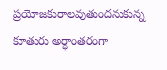ప్రయోజకురాలవుతుందనుకున్న కూతురు అర్ధాంతరంగా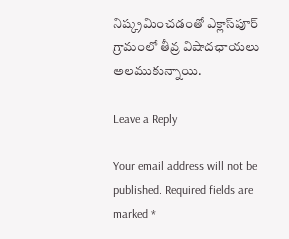నిష్క్రమించడంతో ఎక్లాస్‌పూర్ గ్రామంలో తీవ్ర విషాదఛాయలు అలముకున్నాయి.

Leave a Reply

Your email address will not be published. Required fields are marked *